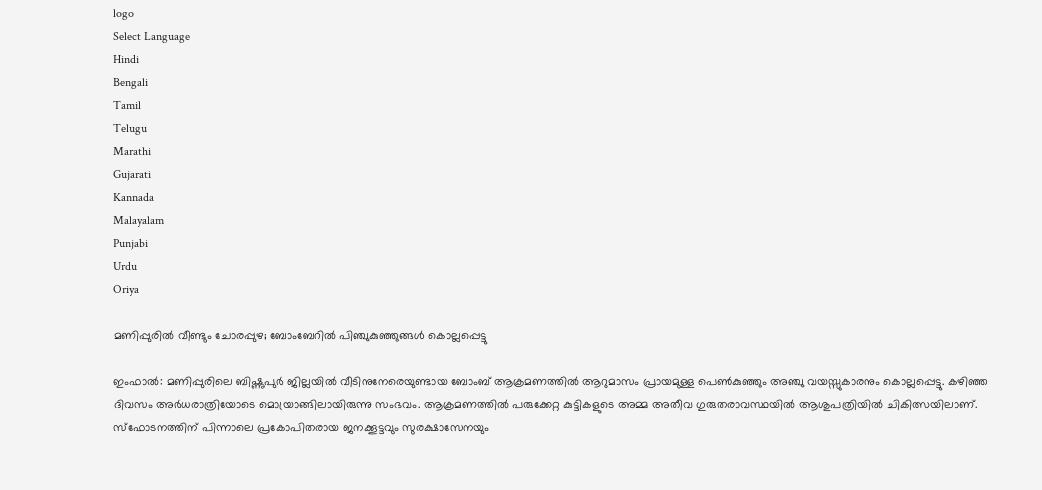logo
Select Language
Hindi
Bengali
Tamil
Telugu
Marathi
Gujarati
Kannada
Malayalam
Punjabi
Urdu
Oriya

മണിപ്പുരിൽ വീണ്ടും ചോരപ്പുഴ; ബോംബേറിൽ പിഞ്ചുകുഞ്ഞുങ്ങൾ കൊല്ലപ്പെട്ടു

ഇംഫാൽ: മണിപ്പുരിലെ ബിഷ്ണുപുർ ജില്ലയിൽ വീടിനുനേരെയുണ്ടായ ബോംബ് ആക്രമണത്തിൽ ആറുമാസം പ്രായമുള്ള പെൺകുഞ്ഞും അഞ്ചു വയസ്സുകാരനും കൊല്ലപ്പെട്ടു. കഴിഞ്ഞ ദിവസം അർധരാത്രിയോടെ മൊയ്രാങ്ങിലായിരുന്നു സംഭവം. ആക്രമണത്തിൽ പരുക്കേറ്റ കുട്ടികളുടെ അമ്മ അതീവ ഗുരുതരാവസ്ഥയിൽ ആശുപത്രിയിൽ ചികിത്സയിലാണ്. സ്ഫോടനത്തിന് പിന്നാലെ പ്രകോപിതരായ ജനക്കൂട്ടവും സുരക്ഷാസേനയും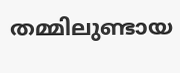തമ്മിലുണ്ടായ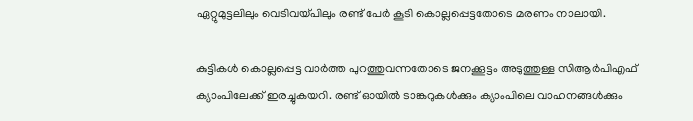ഏറ്റുമുട്ടലിലും വെടിവയ്പിലും രണ്ട് പേർ കൂടി കൊല്ലപ്പെട്ടതോടെ മരണം നാലായി.

കുട്ടികൾ കൊല്ലപ്പെട്ട വാർത്ത പുറത്തുവന്നതോടെ ജനക്കൂട്ടം അടുത്തുള്ള സിആർപിഎഫ് ക്യാംപിലേക്ക് ഇരച്ചുകയറി. രണ്ട് ഓയിൽ ടാങ്കറുകൾക്കും ക്യാംപിലെ വാഹനങ്ങൾക്കും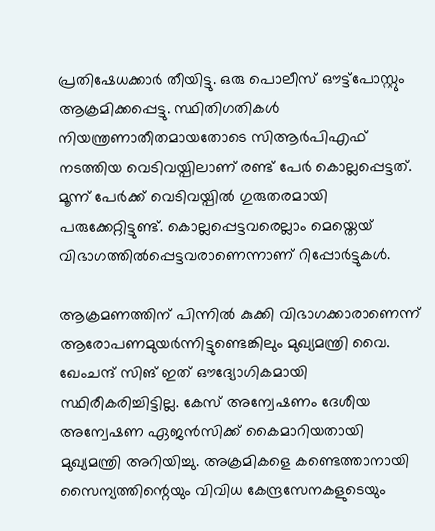പ്രതിഷേധക്കാർ തീയിട്ടു. ഒരു പൊലീസ് ഔട്ട്‌പോസ്റ്റും ആക്രമിക്കപ്പെട്ടു. സ്ഥിതിഗതികൾ നിയന്ത്രണാതീതമായതോടെ സിആർപിഎഫ് നടത്തിയ വെടിവയ്പിലാണ് രണ്ട് പേർ കൊല്ലപ്പെട്ടത്. മൂന്ന് പേർക്ക് വെടിവയ്പിൽ ഗുരുതരമായി പരുക്കേറ്റിട്ടുണ്ട്. കൊല്ലപ്പെട്ടവരെല്ലാം മെയ്തെയ് വിഭാഗത്തിൽപ്പെട്ടവരാണെന്നാണ് റിപ്പോർട്ടുകൾ.

ആക്രമണത്തിന് പിന്നിൽ കുക്കി വിഭാഗക്കാരാണെന്ന് ആരോപണമുയർന്നിട്ടുണ്ടെങ്കിലും മുഖ്യമന്ത്രി വൈ. ഖേംചന്ദ് സിങ് ഇത് ഔദ്യോഗികമായി സ്ഥിരീകരിച്ചിട്ടില്ല. കേസ് അന്വേഷണം ദേശീയ അന്വേഷണ ഏജൻസിക്ക് കൈമാറിയതായി മുഖ്യമന്ത്രി അറിയിച്ചു. അക്രമികളെ കണ്ടെത്താനായി സൈന്യത്തിന്റെയും വിവിധ കേന്ദ്രസേനകളുടെയും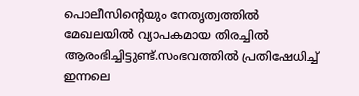പൊലീസിന്റെയും നേതൃത്വത്തിൽ മേഖലയിൽ വ്യാപകമായ തിരച്ചിൽ ആരംഭിച്ചിട്ടുണ്ട്.സംഭവത്തിൽ പ്രതിഷേധിച്ച് ഇന്നലെ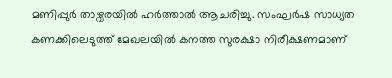മണിപ്പുർ താഴ്വരയിൽ ഹർത്താൽ ആചരിച്ചു. സംഘർഷ സാധ്യത കണക്കിലെടുത്ത് മേഖലയിൽ കനത്ത സുരക്ഷാ നിരീക്ഷണമാണ്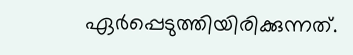ഏർപ്പെടുത്തിയിരിക്കുന്നത്.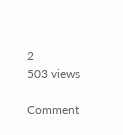2
503 views

Comment